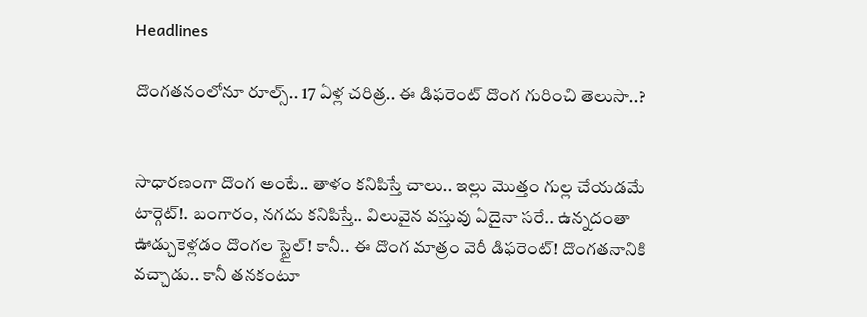Headlines

దొంగతనంలోనూ రూల్స్.. 17 ఏళ్ల చరిత్ర.. ఈ డిఫరెంట్ దొంగ గురించి తెలుసా..?


సాధారణంగా దొంగ అంటే.. తాళం కనిపిస్తే చాలు.. ఇల్లు మొత్తం గుల్ల చేయడమే టార్గెట్!. బంగారం, నగదు కనిపిస్తే.. విలువైన వస్తువు ఏదైనా సరే.. ఉన్నదంతా ఊడ్చుకెళ్లడం దొంగల స్టైల్! కానీ.. ఈ దొంగ మాత్రం వెరీ డిఫరెంట్! దొంగతనానికి వచ్చాడు.. కానీ తనకంటూ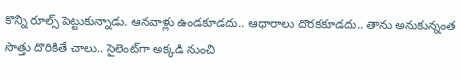కొన్ని రూల్స్ పెట్టుకున్నాడు. ఆనవాళ్లు ఉండకూడదు.. ఆధారాలు దొరకకూడదు.. తాను అనుకున్నంత సొత్తు దొరికితే చాలు.. సైలెంట్‌గా అక్కడి నుంచి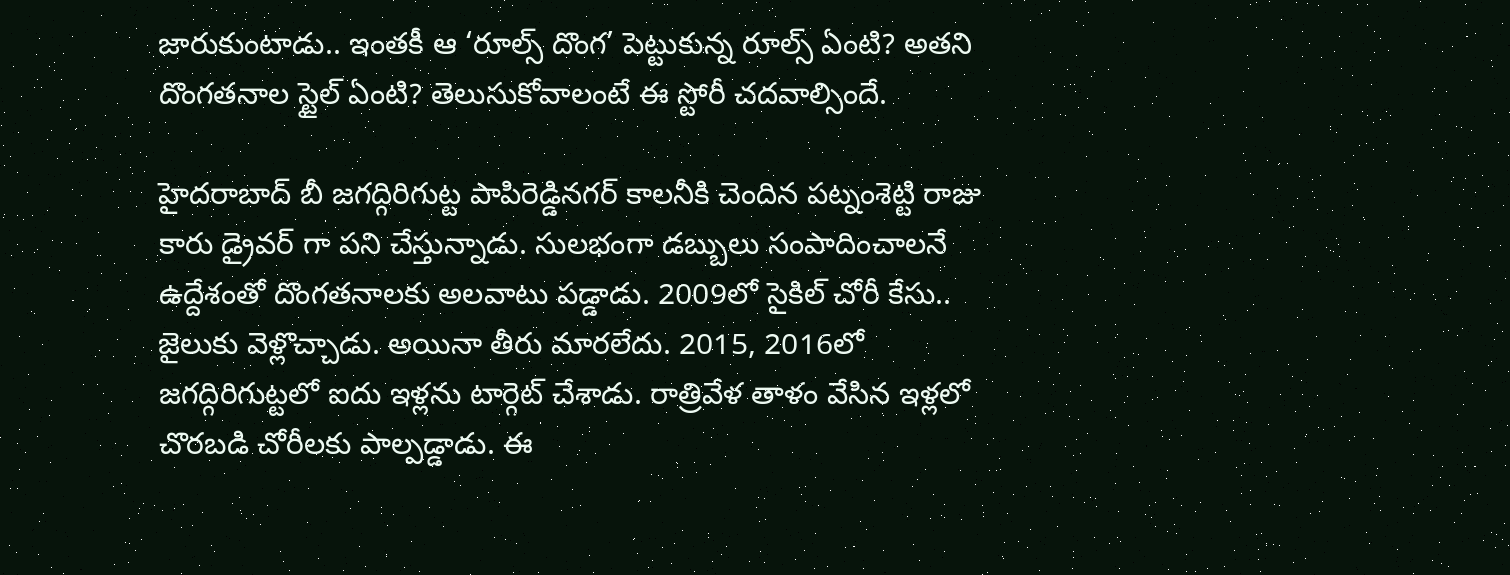జారుకుంటాడు.. ఇంతకీ ఆ ‘రూల్స్ దొంగ’ పెట్టుకున్న రూల్స్ ఏంటి? అతని దొంగతనాల స్టైల్ ఏంటి? తెలుసుకోవాలంటే ఈ స్టోరీ చదవాల్సిందే.

హైదరాబాద్ బీ జగద్గిరిగుట్ట పాపిరెడ్డినగర్ కాలనీకి చెందిన పట్నంశెట్టి రాజు కారు డ్రైవర్ గా పని చేస్తున్నాడు. సులభంగా డబ్బులు సంపాదించాలనే ఉద్దేశంతో దొంగతనాలకు అలవాటు పడ్డాడు. 2009లో సైకిల్‌ చోరీ కేసు.. జైలుకు వెళ్లొచ్చాడు. అయినా తీరు మారలేదు. 2015, 2016లో జగద్గిరిగుట్టలో ఐదు ఇళ్లను టార్గెట్‌ చేశాడు. రాత్రివేళ తాళం వేసిన ఇళ్లలో చొరబడి చోరీలకు పాల్పడ్డాడు. ఈ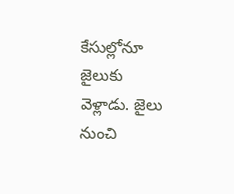కేసుల్లోనూ జైలుకు వెళ్లాడు. జైలు నుంచి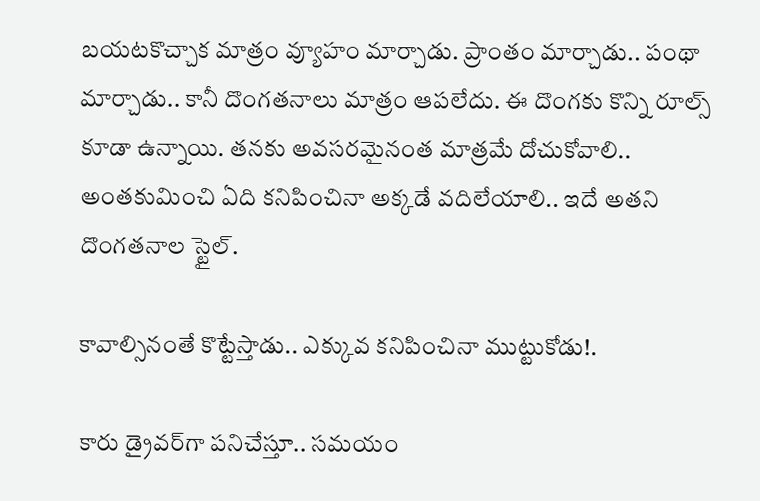బయటకొచ్చాక మాత్రం వ్యూహం మార్చాడు. ప్రాంతం మార్చాడు.. పంథా మార్చాడు.. కానీ దొంగతనాలు మాత్రం ఆపలేదు. ఈ దొంగకు కొన్ని రూల్స్ కూడా ఉన్నాయి. తనకు అవసరమైనంత మాత్రమే దోచుకోవాలి.. అంతకుమించి ఏది కనిపించినా అక్కడే వదిలేయాలి.. ఇదే అతని దొంగతనాల స్టైల్‌.

కావాల్సినంతే కొట్టేస్తాడు.. ఎక్కువ కనిపించినా ముట్టుకోడు!.

కారు డ్రైవర్‌గా పనిచేస్తూ.. సమయం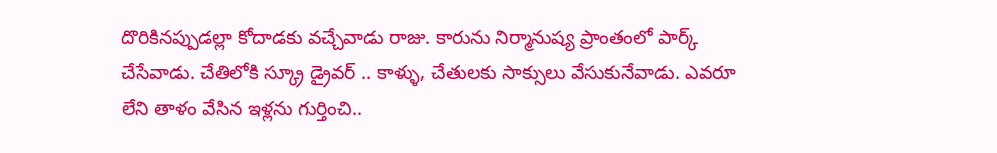దొరికినప్పుడల్లా కోదాడకు వచ్చేవాడు రాజు. కారును నిర్మానుష్య ప్రాంతంలో పార్క్‌ చేసేవాడు. చేతిలోకి స్క్రూ డ్రైవర్‌ .. కాళ్ళు, చేతులకు సాక్సులు వేసుకునేవాడు. ఎవరూ లేని తాళం వేసిన ఇళ్లను గుర్తించి..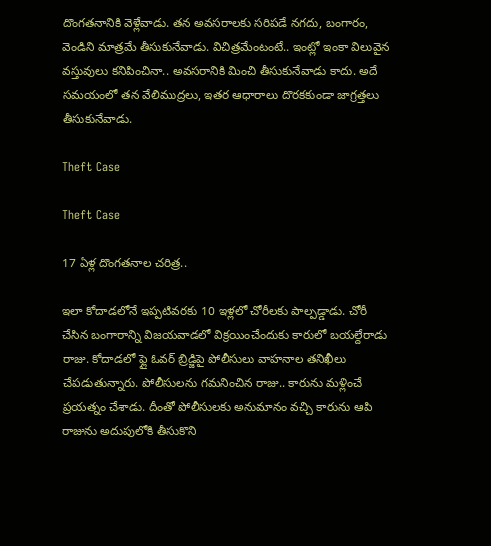దొంగతనానికి వెళ్లేవాడు. తన అవసరాలకు సరిపడే నగదు, బంగారం, వెండిని మాత్రమే తీసుకునేవాడు. విచిత్రమేంటంటే.. ఇంట్లో ఇంకా విలువైన వస్తువులు కనిపించినా.. అవసరానికి మించి తీసుకునేవాడు కాదు. అదే సమయంలో తన వేలిముద్రలు, ఇతర ఆధారాలు దొరకకుండా జాగ్రత్తలు తీసుకునేవాడు.

Theft Case

Theft Case

17 ఏళ్ల దొంగతనాల చరిత్ర..

ఇలా కోదాడలోనే ఇప్పటివరకు 10 ఇళ్లలో చోరీలకు పాల్పడ్డాడు. చోరీ చేసిన బంగారాన్ని విజయవాడలో విక్రయించేందుకు కారులో బయల్దేరాడు రాజు. కోదాడలో ఫ్లై ఓవర్ బ్రిడ్జిపై పోలీసులు వాహనాల తనిఖీలు చేపడుతున్నారు. పోలీసులను గమనించిన రాజు.. కారును మళ్లించే ప్రయత్నం చేశాడు. దీంతో పోలీసులకు అనుమానం వచ్చి కారును ఆపి రాజును అదుపులోకి తీసుకొని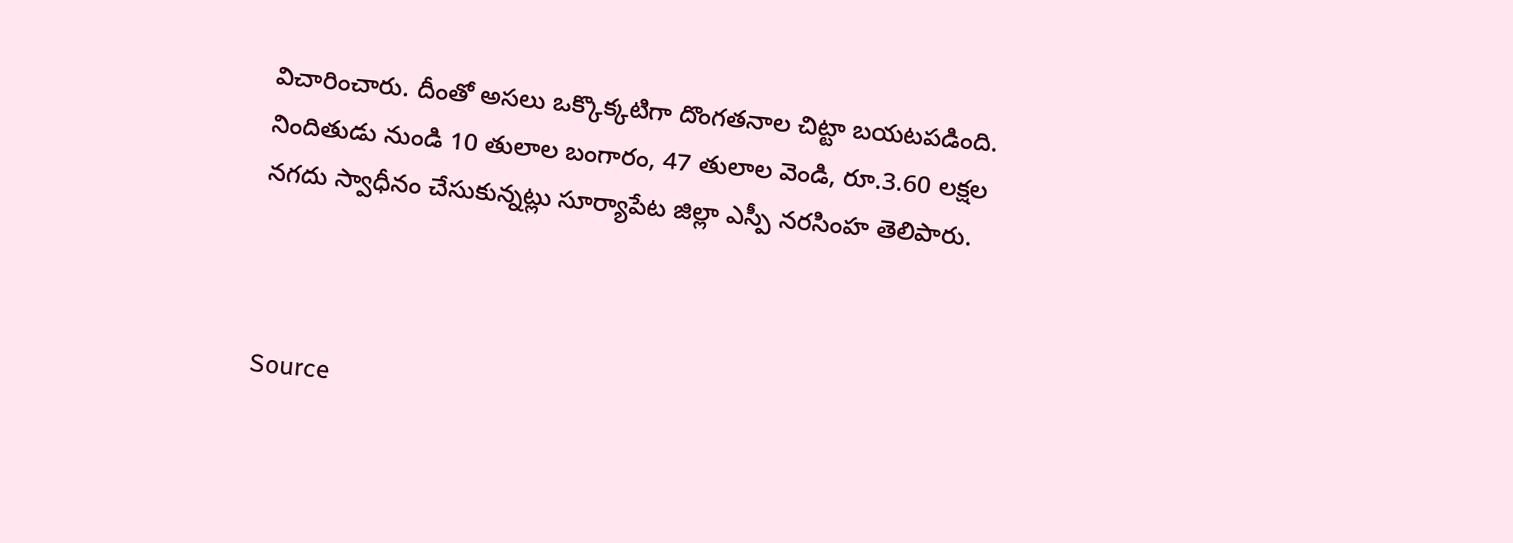విచారించారు. దీంతో అసలు ఒక్కొక్కటిగా దొంగతనాల చిట్టా బయటపడింది. నిందితుడు నుండి 10 తులాల బంగారం, 47 తులాల వెండి, రూ.3.60 లక్షల నగదు స్వాధీనం చేసుకున్నట్లు సూర్యాపేట జిల్లా ఎస్పీ నరసింహ తెలిపారు.



Source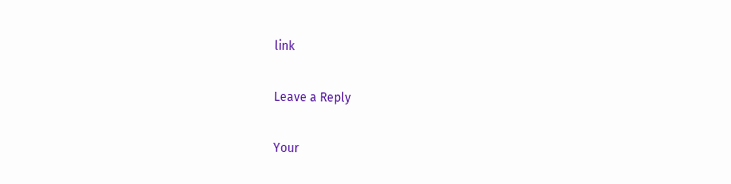link

Leave a Reply

Your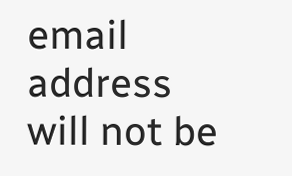email address will not be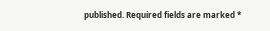published. Required fields are marked *